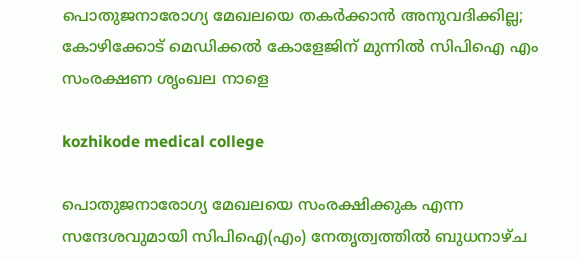പൊതുജനാരോഗ്യ മേഖലയെ തകര്‍ക്കാന്‍ അനുവദിക്കില്ല; കോഴിക്കോട് മെഡിക്കല്‍ കോളേജിന് മുന്നില്‍ സിപിഐ എം സംരക്ഷണ ശൃംഖല നാളെ

kozhikode medical college

പൊതുജനാരോഗ്യ മേഖലയെ സംരക്ഷിക്കുക എന്ന സന്ദേശവുമായി സിപിഐ(എം) നേതൃത്വത്തില്‍ ബുധനാഴ്ച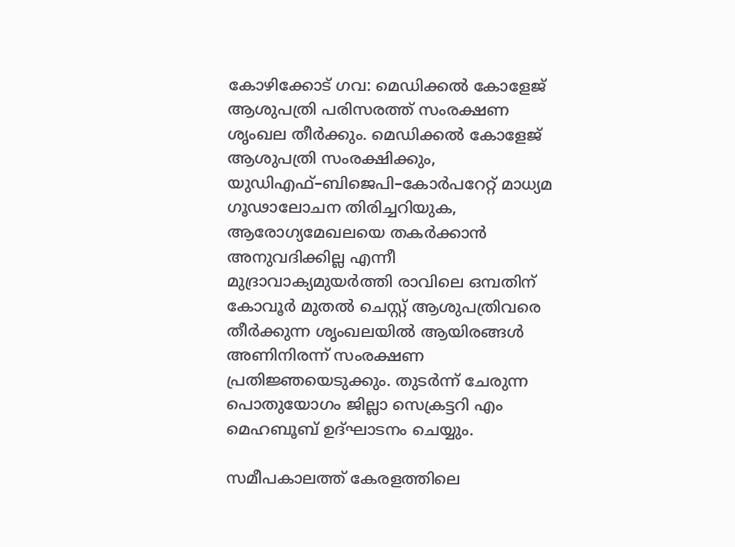കോഴിക്കോട് ഗവ: മെഡിക്കല്‍ കോളേജ് ആശുപത്രി പരിസരത്ത് സംരക്ഷണ ശൃംഖല തീര്‍ക്കും. മെഡിക്കല്‍ കോളേജ് ആശുപത്രി സംരക്ഷിക്കും, യുഡിഎഫ്–ബിജെപി–കോര്‍പറേറ്റ് മാധ്യമ ഗൂഢാലോചന തിരിച്ചറിയുക, ആരോഗ്യമേഖലയെ തകര്‍ക്കാന്‍ അനുവദിക്കില്ല എന്നീ മുദ്രാവാക്യമുയര്‍ത്തി രാവിലെ ഒമ്പതിന് കോവൂര്‍ മുതല്‍ ചെസ്റ്റ് ആശുപത്രിവരെ തീര്‍ക്കുന്ന ശൃംഖലയില്‍ ആയിരങ്ങള്‍ അണിനിരന്ന് സംരക്ഷണ പ്രതിജ്ഞയെടുക്കും. തുടര്‍ന്ന് ചേരുന്ന പൊതുയോഗം ജില്ലാ സെക്രട്ടറി എം മെഹബൂബ് ഉദ്ഘാടനം ചെയ്യും.

സമീപകാലത്ത് കേരളത്തിലെ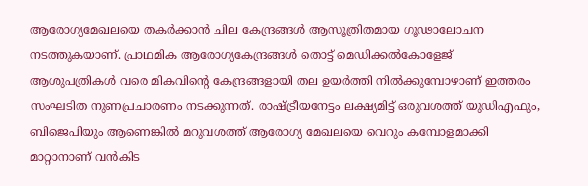ആരോഗ്യമേഖലയെ തകര്‍ക്കാന്‍ ചില കേന്ദ്രങ്ങള്‍ ആസൂത്രിതമായ ഗൂഢാലോചന നടത്തുകയാണ്. പ്രാഥമിക ആരോഗ്യകേന്ദ്രങ്ങള്‍ തൊട്ട് മെഡിക്കല്‍കോളേജ് ആശുപത്രികള്‍ വരെ മികവിന്റെ കേന്ദ്രങ്ങളായി തല ഉയര്‍ത്തി നില്‍ക്കുമ്പോഴാണ് ഇത്തരം സംഘടിത നുണപ്രചാരണം നടക്കുന്നത്. രാഷ്ട്രീയനേട്ടം ലക്ഷ്യമിട്ട് ഒരുവശത്ത് യുഡിഎഫും, ബിജെപിയും ആണെങ്കില്‍ മറുവശത്ത് ആരോഗ്യ മേഖലയെ വെറും കമ്പോളമാക്കി മാറ്റാനാണ് വന്‍കിട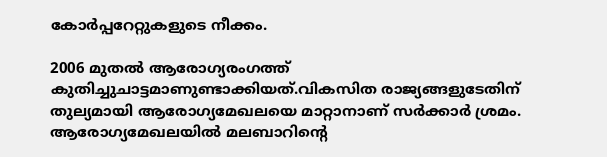കോര്‍പ്പറേറ്റുകളുടെ നീക്കം.

2006 മുതല്‍ ആരോഗ്യരംഗത്ത് കുതിച്ചുചാട്ടമാണുണ്ടാക്കിയത്.വികസിത രാജ്യങ്ങളുടേതിന് തുല്യമായി ആരോഗ്യമേഖലയെ മാറ്റാനാണ് സര്‍ക്കാര്‍ ശ്രമം. ആരോഗ്യമേഖലയില്‍ മലബാറിന്റെ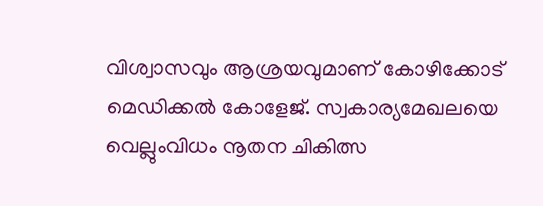വിശ്വാസവും ആശ്രയവുമാണ് കോഴിക്കോട് മെഡിക്കല്‍ കോളേജ്. സ്വകാര്യമേഖലയെ വെല്ലുംവിധം നൂതന ചികിത്സ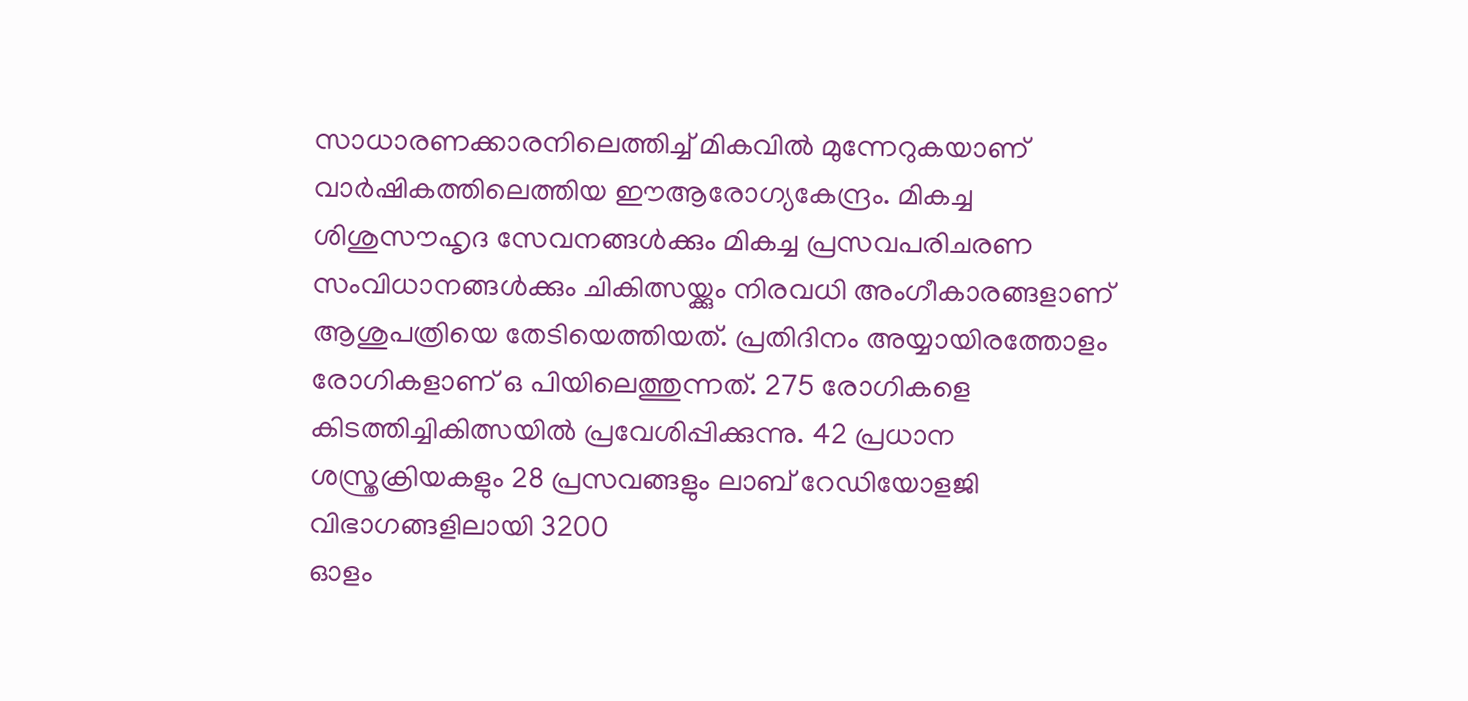സാധാരണക്കാരനിലെത്തിച്ച് മികവില്‍ മുന്നേറുകയാണ് വാര്‍ഷികത്തിലെത്തിയ ഈആരോഗ്യകേന്ദ്രം. മികച്ച ശിശുസൗഹൃദ സേവനങ്ങള്‍ക്കും മികച്ച പ്രസവപരിചരണ സംവിധാനങ്ങള്‍ക്കും ചികിത്സയ്ക്കും നിരവധി അംഗീകാരങ്ങളാണ് ആശുപത്രിയെ തേടിയെത്തിയത്. പ്രതിദിനം അയ്യായിരത്തോളം രോഗികളാണ് ഒ പിയിലെത്തുന്നത്. 275 രോഗികളെ കിടത്തിച്ചികിത്സയില്‍ പ്രവേശിപ്പിക്കുന്നു. 42 പ്രധാന ശസ്ത്രക്രിയകളും 28 പ്രസവങ്ങളും ലാബ് റേഡിയോളജി വിഭാഗങ്ങളിലായി 3200
ഓളം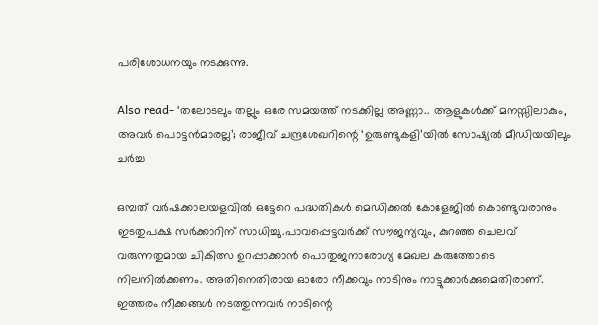പരിശോധനയും നടക്കുന്നു.

Also read- ‘തലോടലും തല്ലും ഒരേ സമയത്ത് നടക്കില്ല അണ്ണാ.. ആളുകൾക്ക് മനസ്സിലാകും, അവർ പൊട്ടൻമാരല്ല’; രാജീവ് ചന്ദ്രശേഖറിന്റെ ‘ഉരുണ്ടുകളി’യിൽ സോഷ്യൽ മീഡിയയിലും ചർച്ച

ഒമ്പത് വര്‍ഷക്കാലയളവില്‍ ഒട്ടേറെ പദ്ധതികള്‍ മെഡിക്കല്‍ കോളേജില്‍ കൊണ്ടുവരാനും ഇടതുപക്ഷ സര്‍ക്കാറിന് സാധിച്ചു.പാവപ്പെട്ടവര്‍ക്ക് സൗജന്യവും, കുറഞ്ഞ ചെലവ് വരുന്നതുമായ ചികിത്സ ഉറപ്പാക്കാന്‍ പൊതുജനാരോഗ്യ മേഖല കരുത്തോടെ നിലനില്‍ക്കണം. അതിനെതിരായ ഓരോ നീക്കവും നാടിനും നാട്ടുക്കാര്‍ക്കുമെതിരാണ്. ഇത്തരം നീക്കങ്ങള്‍ നടത്തുന്നവര്‍ നാടിന്റെ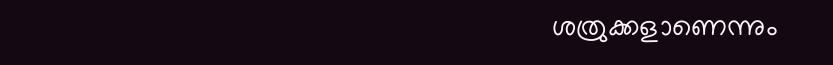ശത്രുക്കളാണെന്നും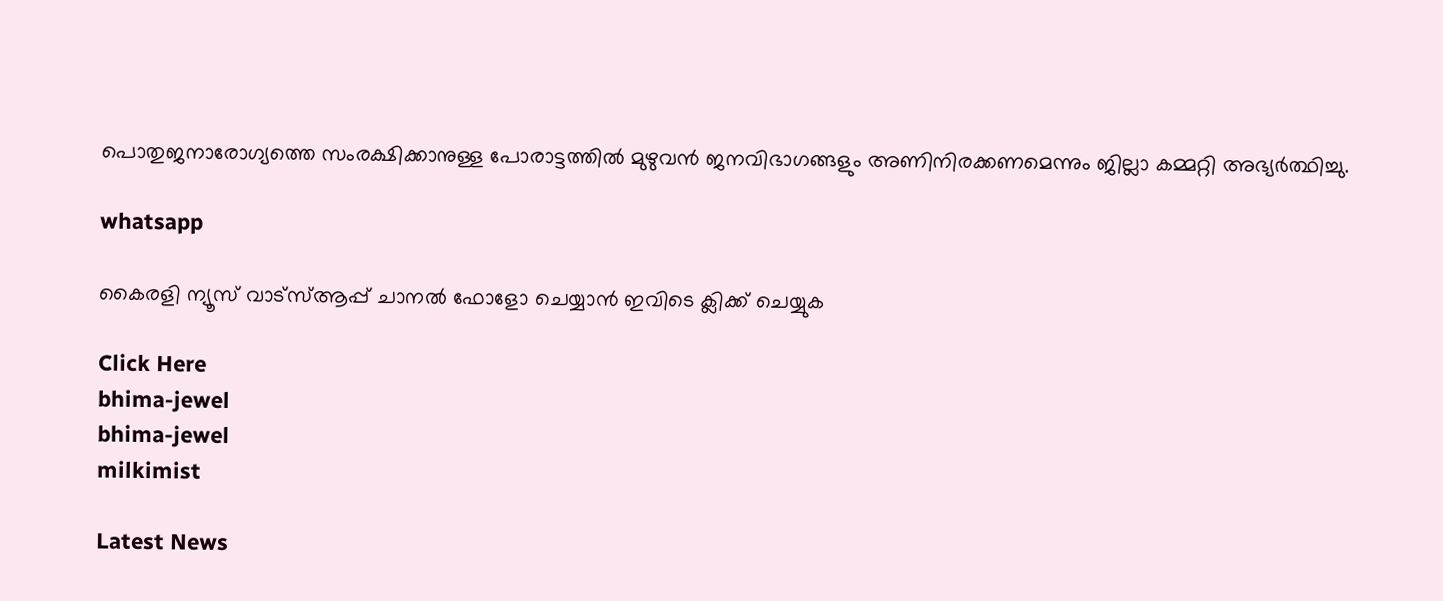പൊതുജനാരോഗ്യത്തെ സംരക്ഷിക്കാനുള്ള പോരാട്ടത്തില്‍ മുഴുവന്‍ ജനവിഭാഗങ്ങളും അണിനിരക്കണമെന്നും ജില്ലാ കമ്മറ്റി അഭ്യര്‍ത്ഥിച്ചു.

whatsapp

കൈരളി ന്യൂസ് വാട്‌സ്ആപ്പ് ചാനല്‍ ഫോളോ ചെയ്യാന്‍ ഇവിടെ ക്ലിക്ക് ചെയ്യുക

Click Here
bhima-jewel
bhima-jewel
milkimist

Latest News